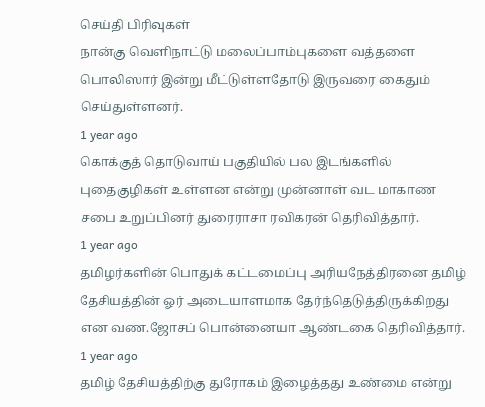செய்தி பிரிவுகள்
நான்கு வெளிநாட்டு மலைப்பாம்புகளை வத்தளை பொலிஸார் இன்று மீட்டுள்ளதோடு இருவரை கைதும் செய்துள்ளனர்.
1 year ago
கொக்குத் தொடுவாய் பகுதியில் பல இடங்களில் புதைகுழிகள் உள்ளன என்று முன்னாள் வட மாகாண சபை உறுப்பினர் துரைராசா ரவிகரன் தெரிவித்தார்.
1 year ago
தமிழர்களின் பொதுக் கட்டமைப்பு அரியநேத்திரனை தமிழ் தேசியத்தின் ஓர் அடையாளமாக தேர்ந்தெடுத்திருக்கிறது என வண.ஜோசப் பொன்னையா ஆண்டகை தெரிவித்தார்.
1 year ago
தமிழ் தேசியத்திற்கு துரோகம் இழைத்தது உண்மை என்று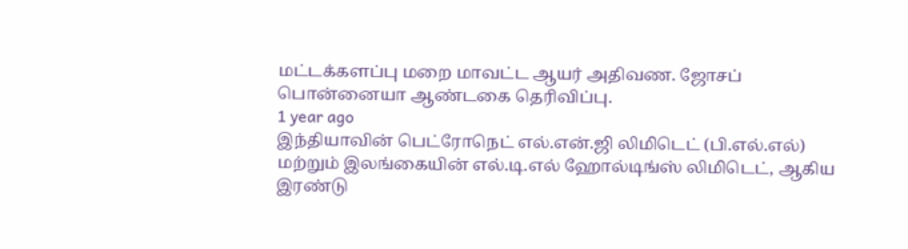மட்டக்களப்பு மறை மாவட்ட ஆயர் அதிவண. ஜோசப் பொன்னையா ஆண்டகை தெரிவிப்பு.
1 year ago
இந்தியாவின் பெட்ரோநெட் எல்.என்.ஜி லிமிடெட் (பி.எல்.எல்) மற்றும் இலங்கையின் எல்.டி.எல் ஹோல்டிங்ஸ் லிமிடெட், ஆகிய இரண்டு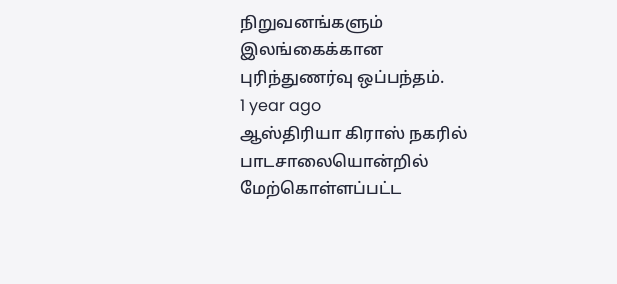நிறுவனங்களும் இலங்கைக்கான புரிந்துணர்வு ஒப்பந்தம்.
1 year ago
ஆஸ்திரியா கிராஸ் நகரில் பாடசாலையொன்றில் மேற்கொள்ளப்பட்ட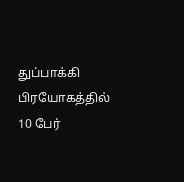துப்பாக்கி பிரயோகத்தில் 10 பேர்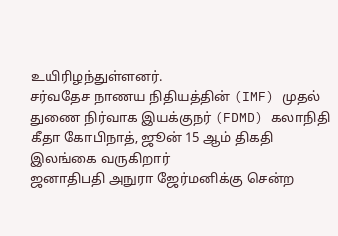உயிரிழந்துள்ளனர்.
சர்வதேச நாணய நிதியத்தின் (IMF) முதல் துணை நிர்வாக இயக்குநர் (FDMD) கலாநிதி கீதா கோபிநாத், ஜூன் 15 ஆம் திகதி இலங்கை வருகிறார்
ஜனாதிபதி அநுரா ஜேர்மனிக்கு சென்ற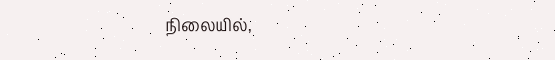நிலையில்,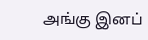அங்கு இனப்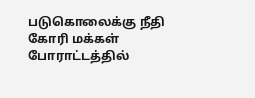படுகொலைக்கு நீதி கோரி மக்கள் போராட்டத்தில்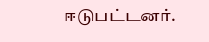ஈடுபட்டனர்.